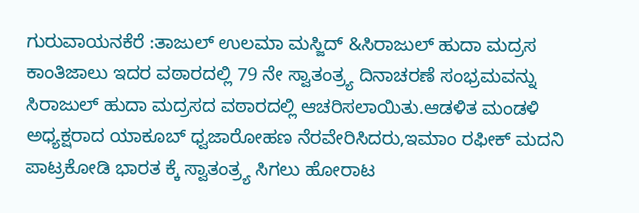ಗುರುವಾಯನಕೆರೆ :ತಾಜುಲ್ ಉಲಮಾ ಮಸ್ಜಿದ್ &ಸಿರಾಜುಲ್ ಹುದಾ ಮದ್ರಸ ಕಾಂತಿಜಾಲು ಇದರ ವಠಾರದಲ್ಲಿ 79 ನೇ ಸ್ವಾತಂತ್ರ್ಯ ದಿನಾಚರಣೆ ಸಂಭ್ರಮವನ್ನು ಸಿರಾಜುಲ್ ಹುದಾ ಮದ್ರಸದ ವಠಾರದಲ್ಲಿ ಆಚರಿಸಲಾಯಿತು.ಆಡಳಿತ ಮಂಡಳಿ ಅಧ್ಯಕ್ಷರಾದ ಯಾಕೂಬ್ ಧ್ವಜಾರೋಹಣ ನೆರವೇರಿಸಿದರು,ಇಮಾಂ ರಫೀಕ್ ಮದನಿ ಪಾಟ್ರಕೋಡಿ ಭಾರತ ಕ್ಕೆ ಸ್ವಾತಂತ್ರ್ಯ ಸಿಗಲು ಹೋರಾಟ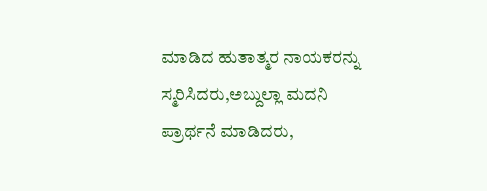ಮಾಡಿದ ಹುತಾತ್ಮರ ನಾಯಕರನ್ನು ಸ್ಮರಿಸಿದರು,ಅಬ್ದುಲ್ಲಾ ಮದನಿ ಪ್ರಾರ್ಥನೆ ಮಾಡಿದರು,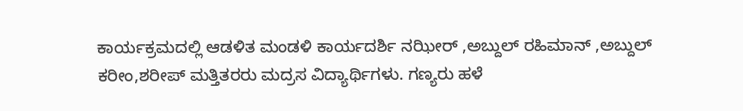ಕಾರ್ಯಕ್ರಮದಲ್ಲಿ ಆಡಳಿತ ಮಂಡಳಿ ಕಾರ್ಯದರ್ಶಿ ನಝೀರ್ ,ಅಬ್ದುಲ್ ರಹಿಮಾನ್ ,ಅಬ್ದುಲ್ ಕರೀಂ,ಶರೀಪ್ ಮತ್ತಿತರರು ಮದ್ರಸ ವಿದ್ಯಾರ್ಥಿಗಳು. ಗಣ್ಯರು ಹಳೆ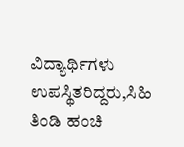ವಿದ್ಯಾರ್ಥಿಗಳು ಉಪಸ್ಥಿತರಿದ್ದರು,ಸಿಹಿ ತಿಂಡಿ ಹಂಚಿ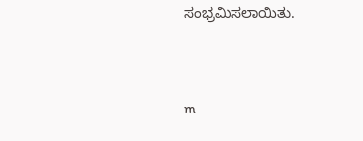ಸಂಭ್ರಮಿಸಲಾಯಿತು.




m